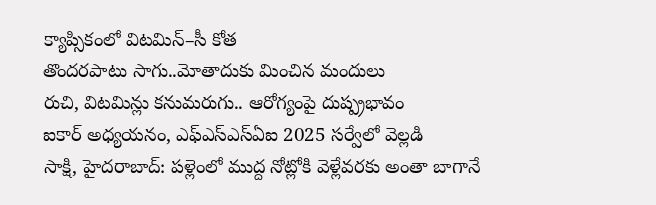క్యాప్సికంలో విటమిన్–సీ కోత
తొందరపాటు సాగు..మోతాదుకు మించిన మందులు
రుచి, విటమిన్లు కనుమరుగు.. ఆరోగ్యంపై దుష్ప్రభావం
ఐకార్ అధ్యయనం, ఎఫ్ఎస్ఎస్ఏఐ 2025 సర్వేలో వెల్లడి
సాక్షి, హైదరాబాద్: పళ్లెంలో ముద్ద నోట్లోకి వెళ్లేవరకు అంతా బాగానే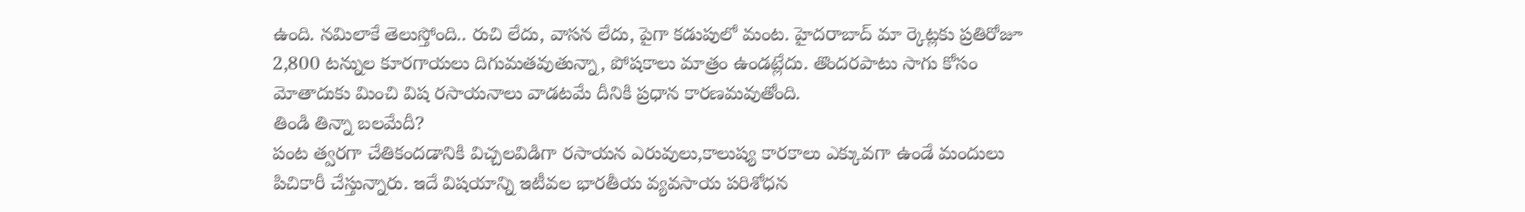ఉంది. నమిలాకే తెలుస్తోంది.. రుచి లేదు, వాసన లేదు, పైగా కడుపులో మంట. హైదరాబాద్ మా ర్కెట్లకు ప్రతిరోజూ 2,800 టన్నుల కూరగాయలు దిగుమతవుతున్నా, పోషకాలు మాత్రం ఉండట్లేదు. తొందరపాటు సాగు కోసం మోతాదుకు మించి విష రసాయనాలు వాడటమే దీనికి ప్రధాన కారణమవుతోంది.
తిండి తిన్నా బలమేదీ?
పంట త్వరగా చేతికందడానికి విచ్చలవిడిగా రసాయన ఎరువులు,కాలుష్య కారకాలు ఎక్కువగా ఉండే మందులు పిచికారీ చేస్తున్నారు. ఇదే విషయాన్ని ఇటీవల భారతీయ వ్యవసాయ పరిశోధన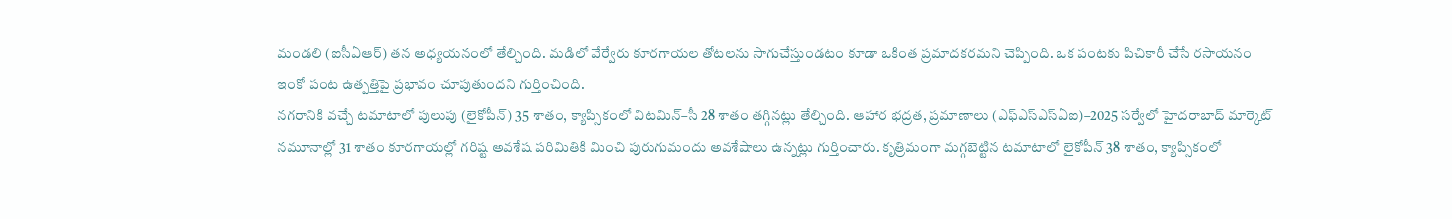మండలి (ఐసీఏఆర్) తన అధ్యయనంలో తేల్చింది. మడిలో వేర్వేరు కూరగాయల తోటలను సాగుచేస్తుండటం కూడా ఒకింత ప్రమాదకరమని చెప్పింది. ఒక పంటకు పిచికారీ చేసే రసాయనం ఇంకో పంట ఉత్పత్తిపై ప్రభావం చూపుతుందని గుర్తించింది.
నగరానికి వచ్చే టమాటాలో పులుపు (లైకోపీన్) 35 శాతం, క్యాప్సికంలో విటమిన్–సీ 28 శాతం తగ్గినట్లు తేల్చింది. ఆహార భద్రత, ప్రమాణాలు (ఎఫ్ఎస్ఎస్ఏఐ)–2025 సర్వేలో హైదరాబాద్ మార్కెట్ నమూనాల్లో 31 శాతం కూరగాయల్లో గరిష్ట అవశేష పరిమితికి మించి పురుగుమందు అవశేషాలు ఉన్నట్లు గుర్తించారు. కృత్రిమంగా మగ్గబెట్టిన టమాటాలో లైకోపీన్ 38 శాతం, క్యాప్సికంలో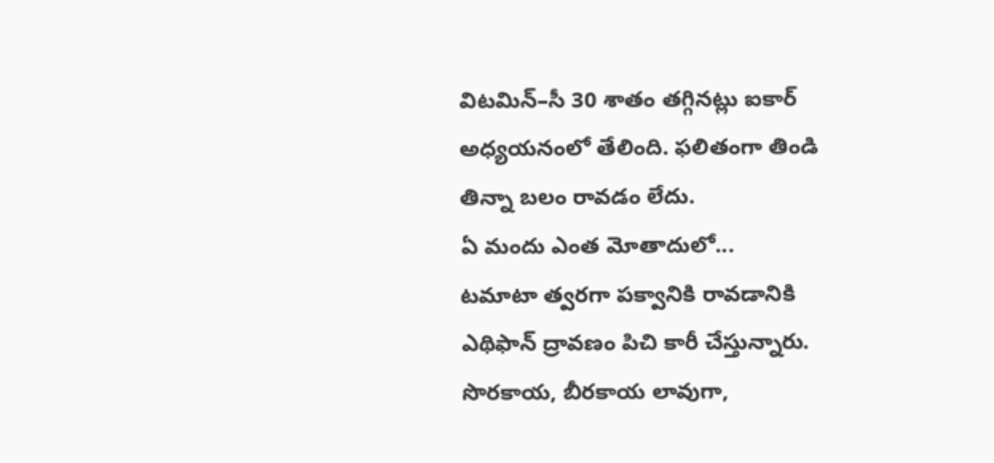విటమిన్–సీ 30 శాతం తగ్గినట్లు ఐకార్ అధ్యయనంలో తేలింది. ఫలితంగా తిండి తిన్నా బలం రావడం లేదు.
ఏ మందు ఎంత మోతాదులో...
టమాటా త్వరగా పక్వానికి రావడానికి ఎథిఫాన్ ద్రావణం పిచి కారీ చేస్తున్నారు. సొరకాయ, బీరకాయ లావుగా,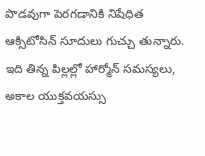పొడవుగా పెరగడానికి నిషేధిత ఆక్సిటోసిన్ సూదులు గుచ్చు తున్నారు. ఇది తిన్న పిల్లల్లో హార్మోన్ సమస్యలు, అకాల యుక్తవయస్సు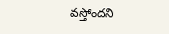వస్తోందని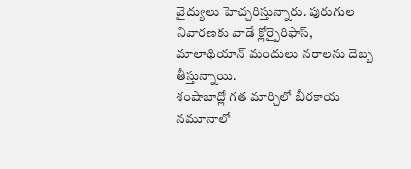వైద్యులు హెచ్చరిస్తున్నారు. పురుగుల నివారణకు వాడే క్లోర్పైరిఫాస్, మాలాథియాన్ మందులు నరాలను దెబ్బ తీస్తున్నాయి.
శంషాబాద్లో గత మార్చిలో బీరకాయ నమూనాలో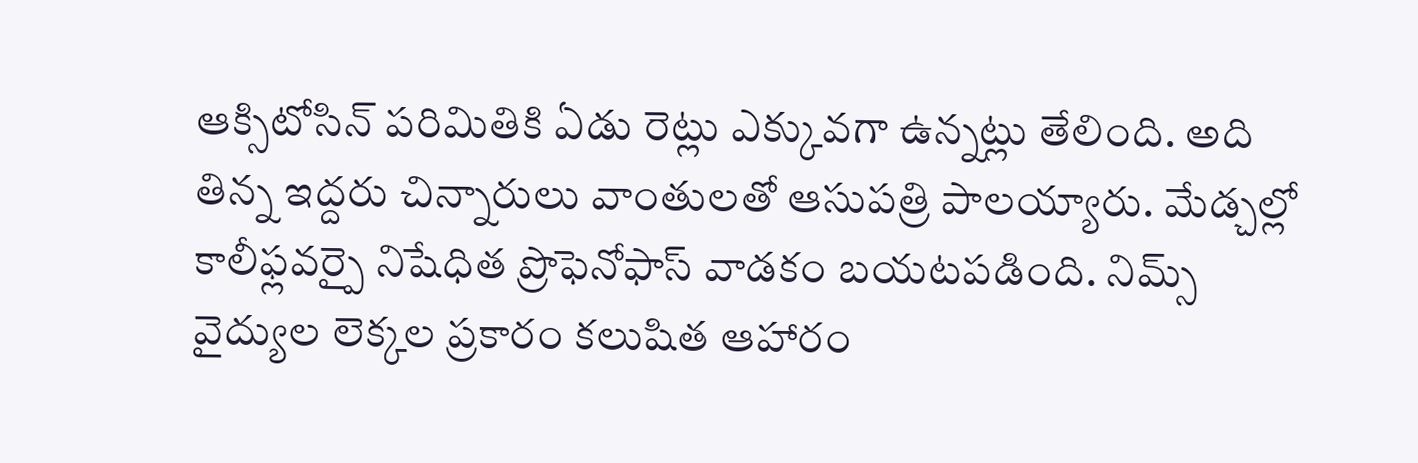ఆక్సిటోసిన్ పరిమితికి ఏడు రెట్లు ఎక్కువగా ఉన్నట్లు తేలింది. అది తిన్న ఇద్దరు చిన్నారులు వాంతులతో ఆసుపత్రి పాలయ్యారు. మేడ్చల్లో కాలీఫ్లవర్పై నిషేధిత ప్రొఫెనోఫాస్ వాడకం బయటపడింది. నిమ్స్ వైద్యుల లెక్కల ప్రకారం కలుషిత ఆహారం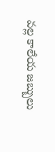వల్ల కాలేయ జబ్బులు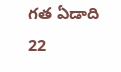గత ఏడాది 22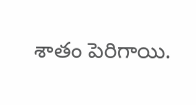శాతం పెరిగాయి.